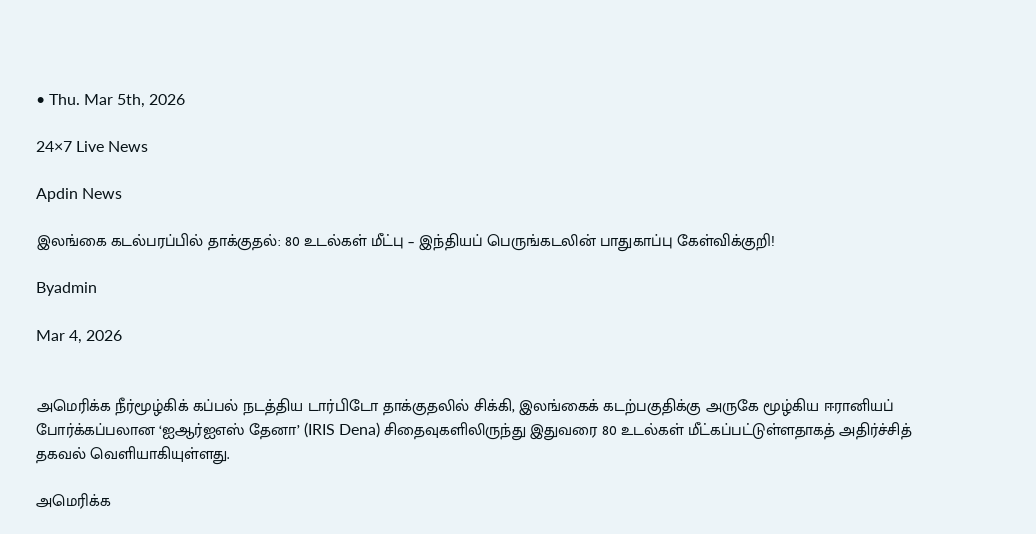• Thu. Mar 5th, 2026

24×7 Live News

Apdin News

இலங்கை கடல்பரப்பில் தாக்குதல்: 80 உடல்கள் மீட்பு – இந்தியப் பெருங்கடலின் பாதுகாப்பு கேள்விக்குறி!

Byadmin

Mar 4, 2026


அமெரிக்க நீர்மூழ்கிக் கப்பல் நடத்திய டார்பிடோ தாக்குதலில் சிக்கி, இலங்கைக் கடற்பகுதிக்கு அருகே மூழ்கிய ஈரானியப் போர்க்கப்பலான ‘ஐஆர்ஐஎஸ் தேனா’ (IRIS Dena) சிதைவுகளிலிருந்து இதுவரை 80 உடல்கள் மீட்கப்பட்டுள்ளதாகத் அதிர்ச்சித் தகவல் வெளியாகியுள்ளது.

அமெரிக்க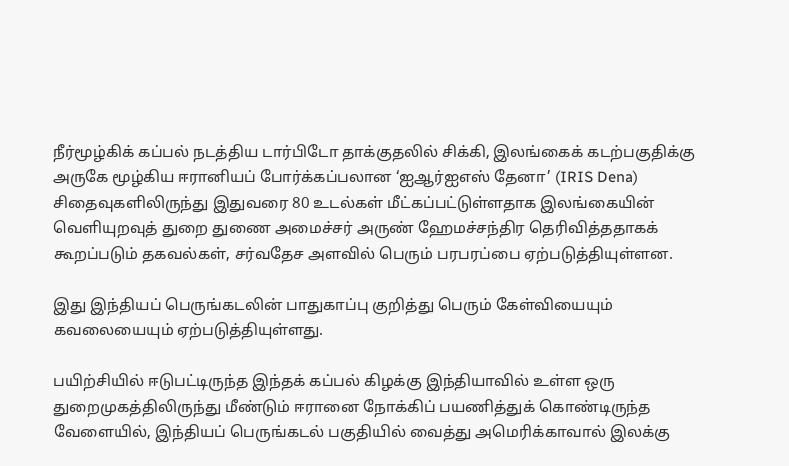நீர்மூழ்கிக் கப்பல் நடத்திய டார்பிடோ தாக்குதலில் சிக்கி, இலங்கைக் கடற்பகுதிக்கு அருகே மூழ்கிய ஈரானியப் போர்க்கப்பலான ‘ஐஆர்ஐஎஸ் தேனா’ (IRIS Dena) சிதைவுகளிலிருந்து இதுவரை 80 உடல்கள் மீட்கப்பட்டுள்ளதாக இலங்கையின் வெளியுறவுத் துறை துணை அமைச்சர் அருண் ஹேமச்சந்திர தெரிவித்ததாகக் கூறப்படும் தகவல்கள், சர்வதேச அளவில் பெரும் பரபரப்பை ஏற்படுத்தியுள்ளன.

இது இந்தியப் பெருங்கடலின் பாதுகாப்பு குறித்து பெரும் கேள்வியையும் கவலையையும் ஏற்படுத்தியுள்ளது.

பயிற்சியில் ஈடுபட்டிருந்த இந்தக் கப்பல் கிழக்கு இந்தியாவில் உள்ள ஒரு துறைமுகத்திலிருந்து மீண்டும் ஈரானை நோக்கிப் பயணித்துக் கொண்டிருந்த வேளையில், இந்தியப் பெருங்கடல் பகுதியில் வைத்து அமெரிக்காவால் இலக்கு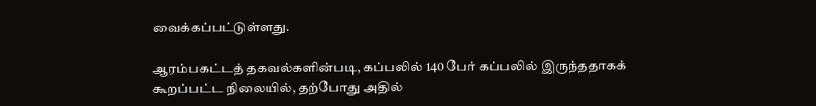வைக்கப்பட்டுள்ளது.

ஆரம்பகட்டத் தகவல்களின்படி, கப்பலில் 140 பேர் கப்பலில் இருந்ததாகக் கூறப்பட்ட நிலையில், தற்போது அதில்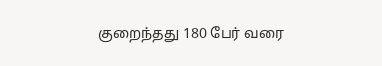குறைந்தது 180 பேர் வரை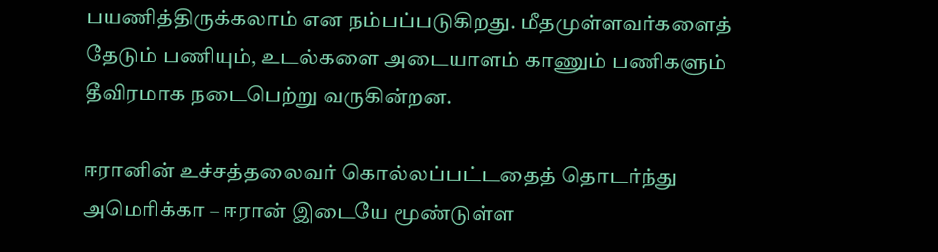பயணித்திருக்கலாம் என நம்பப்படுகிறது. மீதமுள்ளவர்களைத் தேடும் பணியும், உடல்களை அடையாளம் காணும் பணிகளும் தீவிரமாக நடைபெற்று வருகின்றன.

ஈரானின் உச்சத்தலைவர் கொல்லப்பட்டதைத் தொடர்ந்து அமெரிக்கா – ஈரான் இடையே மூண்டுள்ள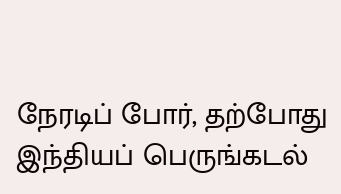நேரடிப் போர், தற்போது இந்தியப் பெருங்கடல்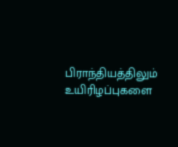பிராந்தியத்திலும் உயிரிழப்புகளை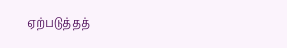ஏற்படுத்தத்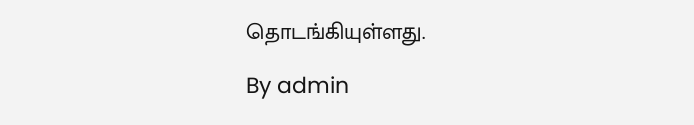தொடங்கியுள்ளது.

By admin